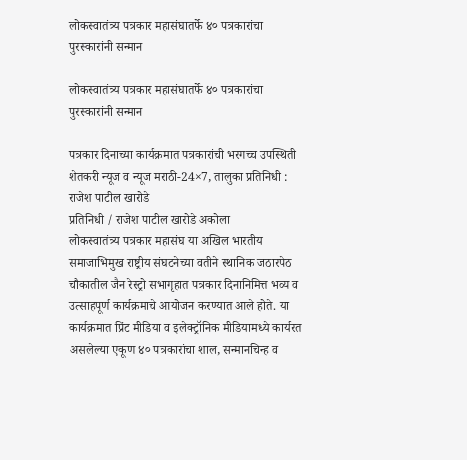लोकस्वातंत्र्य पत्रकार महासंघातर्फे ४० पत्रकारांचा पुरस्कारांनी सन्मान

लोकस्वातंत्र्य पत्रकार महासंघातर्फे ४० पत्रकारांचा पुरस्कारांनी सन्मान

पत्रकार दिनाच्या कार्यक्रमात पत्रकारांची भरगच्च उपस्थिती शेतकरी न्यूज व न्यूज मराठी-24×7, तालुका प्रतिनिधी : राजेश पाटील खारोडे
प्रतिनिधी / राजेश पाटील खारोडे अकोला
लोकस्वातंत्र्य पत्रकार महासंघ या अखिल भारतीय समाजाभिमुख राष्ट्रीय संघटनेच्या वतीने स्थानिक जठारपेठ चौकातील जैन रेस्ट्रो सभागृहात पत्रकार दिनानिमित्त भव्य व उत्साहपूर्ण कार्यक्रमाचे आयोजन करण्यात आले होते. या कार्यक्रमात प्रिंट मीडिया व इलेक्ट्रॉनिक मीडियामध्ये कार्यरत असलेल्या एकूण ४० पत्रकारांचा शाल, सन्मानचिन्ह व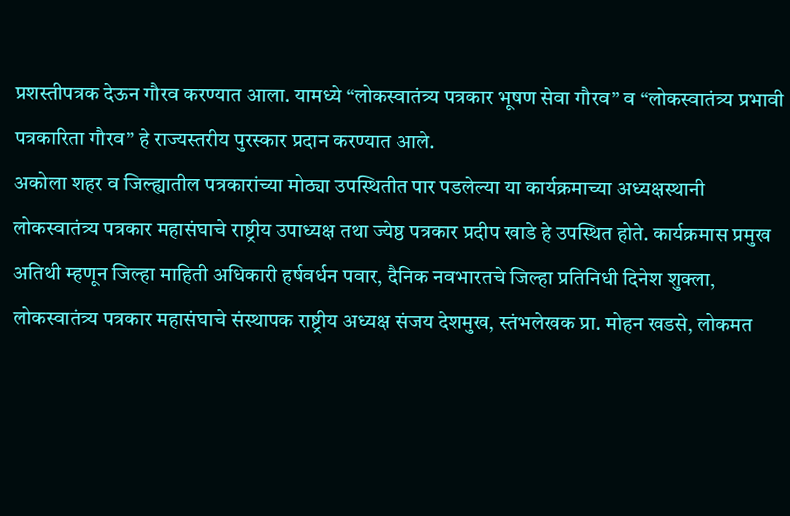प्रशस्तीपत्रक देऊन गौरव करण्यात आला. यामध्ये “लोकस्वातंत्र्य पत्रकार भूषण सेवा गौरव” व “लोकस्वातंत्र्य प्रभावी पत्रकारिता गौरव” हे राज्यस्तरीय पुरस्कार प्रदान करण्यात आले.
अकोला शहर व जिल्ह्यातील पत्रकारांच्या मोठ्या उपस्थितीत पार पडलेल्या या कार्यक्रमाच्या अध्यक्षस्थानी लोकस्वातंत्र्य पत्रकार महासंघाचे राष्ट्रीय उपाध्यक्ष तथा ज्येष्ठ पत्रकार प्रदीप खाडे हे उपस्थित होते. कार्यक्रमास प्रमुख अतिथी म्हणून जिल्हा माहिती अधिकारी हर्षवर्धन पवार, दैनिक नवभारतचे जिल्हा प्रतिनिधी दिनेश शुक्ला, लोकस्वातंत्र्य पत्रकार महासंघाचे संस्थापक राष्ट्रीय अध्यक्ष संजय देशमुख, स्तंभलेखक प्रा. मोहन खडसे, लोकमत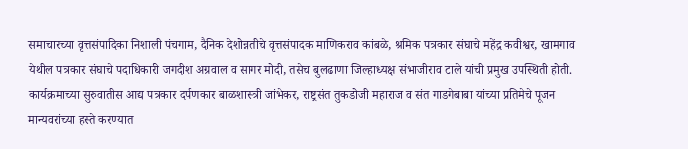समाचारच्या वृत्तसंपादिका निशाली पंचगाम, दैनिक देशोन्नतीचे वृत्तसंपादक माणिकराव कांबळे, श्रमिक पत्रकार संघाचे महेंद्र कवीश्वर, खामगाव येथील पत्रकार संघाचे पदाधिकारी जगदीश अग्रवाल व सागर मोदी, तसेच बुलढाणा जिल्हाध्यक्ष संभाजीराव टाले यांची प्रमुख उपस्थिती होती.
कार्यक्रमाच्या सुरुवातीस आद्य पत्रकार दर्पणकार बाळशास्त्री जांभेकर, राष्ट्रसंत तुकडोजी महाराज व संत गाडगेबाबा यांच्या प्रतिमेचे पूजन मान्यवरांच्या हस्ते करण्यात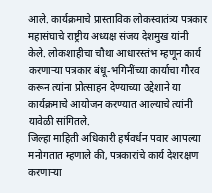आले. कार्यक्रमाचे प्रास्ताविक लोकस्वातंत्र्य पत्रकार महासंघाचे राष्ट्रीय अध्यक्ष संजय देशमुख यांनी केले. लोकशाहीचा चौथा आधारस्तंभ म्हणून कार्य करणाऱ्या पत्रकार बंधू-भगिनींच्या कार्याचा गौरव करून त्यांना प्रोत्साहन देण्याच्या उद्देशाने या कार्यक्रमाचे आयोजन करण्यात आल्याचे त्यांनी यावेळी सांगितले.
जिल्हा माहिती अधिकारी हर्षवर्धन पवार आपल्या मनोगतात म्हणाले की, पत्रकारांचे कार्य देशरक्षण करणाऱ्या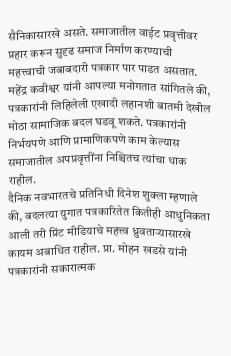सैनिकासारखे असते. समाजातील वाईट प्रवृत्तीवर प्रहार करून सुदृढ समाज निर्माण करण्याची महत्त्वाची जबाबदारी पत्रकार पार पाडत असतात.
महेंद्र कवीश्वर यांनी आपल्या मनोगतात सांगितले की, पत्रकारांनी लिहिलेली एखादी लहानशी बातमी देखील मोठा सामाजिक बदल घडवू शकते. पत्रकारांनी निर्भयपणे आणि प्रामाणिकपणे काम केल्यास समाजातील अपप्रवृत्तींना निश्चितच त्यांचा धाक राहील.
दैनिक नवभारतचे प्रतिनिधी दिनेश शुक्ला म्हणाले की, बदलत्या युगात पत्रकारितेत कितीही आधुनिकता आली तरी प्रिंट मीडियाचे महत्त्व ध्रुवताऱ्यासारखे कायम अबाधित राहील. प्रा. मोहन खडसे यांनी पत्रकारांनी सकारात्मक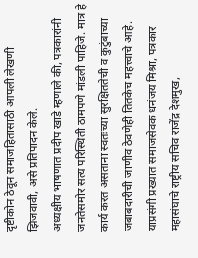दृष्टीकोन ठेवून समाजहितासाठी आपली लेखणी झिजवावी, असे प्रतिपादन केले.
अध्यक्षीय भाषणात प्रदीप खाडे म्हणाले की, पत्रकारांनी जनतेसमोर सत्य परिस्थिती ठामपणे मांडली पाहिजे. मात्र हे कार्य करत असताना स्वतःच्या सुरक्षिततेची व कुटुंबाच्या जबाबदारीची जाणीव ठेवणेही तितकेच महत्त्वाचे आहे. याप्रसंगी प्रख्यात समाजसेवक धनंजय मिश्रा, पत्रकार महासंघाचे राष्ट्रीय सचिव राजेंद्र देशमुख,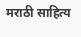मराठी साहित्य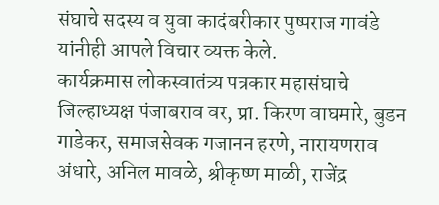संघाचे सदस्य व युवा कादंबरीकार पुष्पराज गावंडे यांनीही आपले विचार व्यक्त केले.
कार्यक्रमास लोकस्वातंत्र्य पत्रकार महासंघाचे जिल्हाध्यक्ष पंजाबराव वर, प्रा. किरण वाघमारे, बुडन गाडेकर, समाजसेवक गजानन हरणे, नारायणराव अंधारे, अनिल मावळे, श्रीकृष्ण माळी, राजेंद्र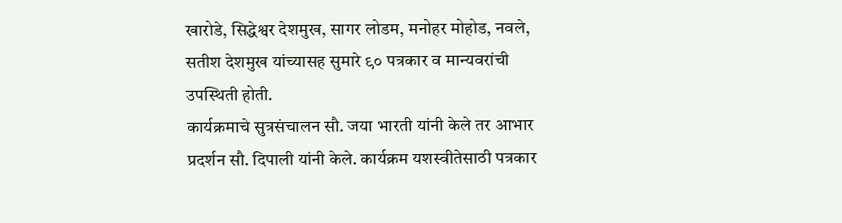खारोडे, सिद्धेश्वर देशमुख, सागर लोडम, मनोहर मोहोड, नवले, सतीश देशमुख यांच्यासह सुमारे ९० पत्रकार व मान्यवरांची उपस्थिती होती.
कार्यक्रमाचे सुत्रसंचालन सौ. जया भारती यांनी केले तर आभार प्रदर्शन सौ. दिपाली यांनी केले. कार्यक्रम यशस्वीतेसाठी पत्रकार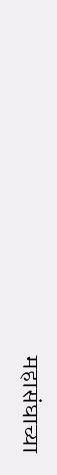महासंघाच्या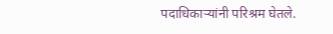पदाधिकाऱ्यांनी परिश्रम घेतले.